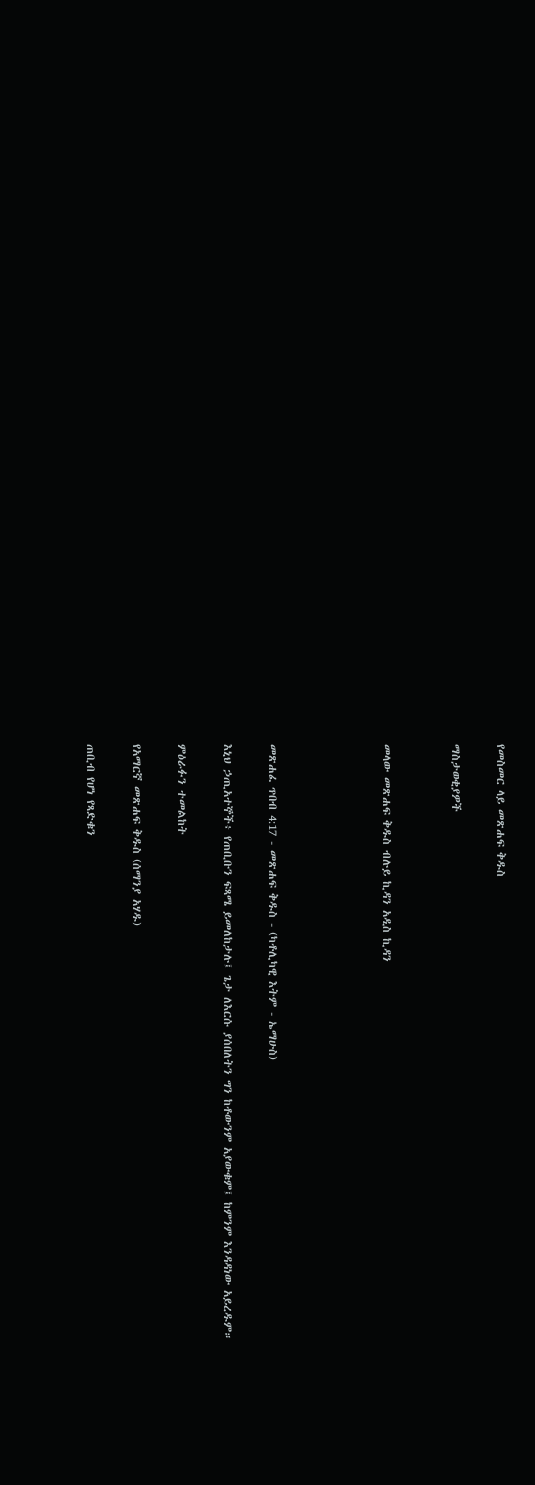የመስመር ላይ መጽሐፍ ቅዱስ

ማስታወቂያዎች


መላው መጽሐፍ ቅዱስ ብሉይ ኪዳን አዲስ ኪዳን




መጽሐፈ ጥበብ 4:17 - መጽሐፍ ቅዱስ - (ካቶሊካዊ እትም - ኤማሁስ)

እኒህ ኃጢአተኞች፥ የጠቢቡን ፍጻሜ ይመለከታሉ፤ ጌታ ለእርሱ ያሰበለትን ግን ከቶውንም አያውቁም፤ ከምንም እንዳዳነው አይረዱም።

ምዕራፉን ተመልከት

የአማርኛ መጽሐፍ ቅዱስ (ሰማንያ አሃዱ)

ጠቢብ የሆነ የጻድቁን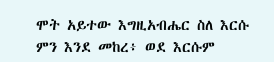ሞት አይተው እግዚአብሔር ስለ እርሱ ምን እንደ መከረ፥ ወደ እርሱም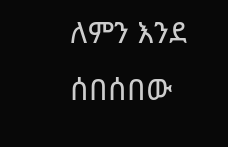ለምን እንደ ሰበሰበው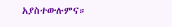አያስተውሉምና።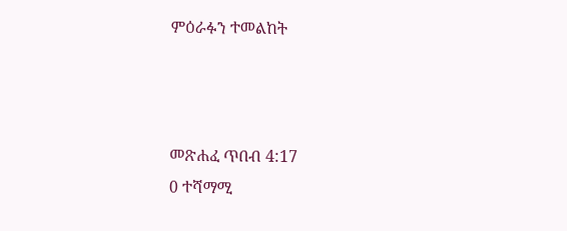ምዕራፉን ተመልከት



መጽሐፈ ጥበብ 4:17
0 ተሻማሚ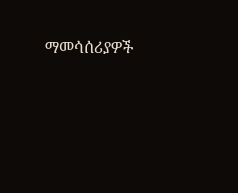ማመሳሰሪያዎች